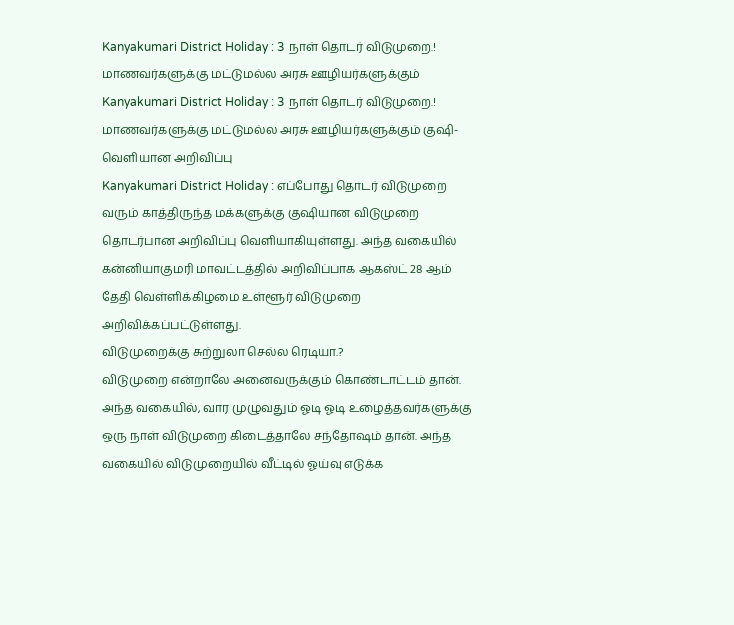Kanyakumari District Holiday : 3 நாள் தொடர் விடுமுறை.! மாணவர்களுக்கு மட்டுமல்ல அரசு ஊழியர்களுக்கும்
Kanyakumari District Holiday : 3 நாள் தொடர் விடுமுறை.! மாணவர்களுக்கு மட்டுமல்ல அரசு ஊழியர்களுக்கும் குஷி- வெளியான அறிவிப்பு
Kanyakumari District Holiday : எப்போது தொடர் விடுமுறை வரும் காத்திருந்த மக்களுக்கு குஷியான விடுமுறை தொடர்பான அறிவிப்பு வெளியாகியுள்ளது. அந்த வகையில் கன்னியாகுமரி மாவட்டத்தில் அறிவிப்பாக ஆகஸ்ட் 28 ஆம் தேதி வெள்ளிக்கிழமை உள்ளூர் விடுமுறை அறிவிக்கப்பட்டுள்ளது.
விடுமுறைக்கு சுற்றுலா செல்ல ரெடியா.?
விடுமுறை என்றாலே அனைவருக்கும் கொண்டாட்டம் தான். அந்த வகையில், வார முழுவதும் ஓடி ஓடி உழைத்தவர்களுக்கு ஒரு நாள் விடுமுறை கிடைத்தாலே சந்தோஷம் தான். அந்த வகையில் விடுமுறையில் வீட்டில் ஓய்வு எடுக்க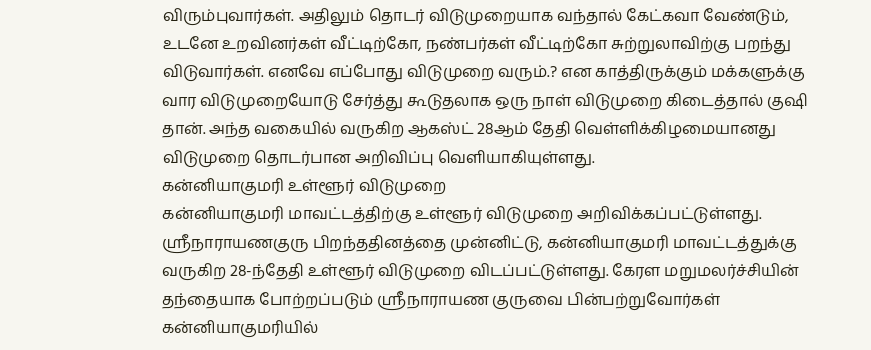விரும்புவார்கள். அதிலும் தொடர் விடுமுறையாக வந்தால் கேட்கவா வேண்டும், உடனே உறவினர்கள் வீட்டிற்கோ, நண்பர்கள் வீட்டிற்கோ சுற்றுலாவிற்கு பறந்து விடுவார்கள். எனவே எப்போது விடுமுறை வரும்.? என காத்திருக்கும் மக்களுக்கு வார விடுமுறையோடு சேர்த்து கூடுதலாக ஒரு நாள் விடுமுறை கிடைத்தால் குஷி தான். அந்த வகையில் வருகிற ஆகஸ்ட் 28ஆம் தேதி வெள்ளிக்கிழமையானது விடுமுறை தொடர்பான அறிவிப்பு வெளியாகியுள்ளது.
கன்னியாகுமரி உள்ளூர் விடுமுறை
கன்னியாகுமரி மாவட்டத்திற்கு உள்ளூர் விடுமுறை அறிவிக்கப்பட்டுள்ளது. ஸ்ரீநாராயணகுரு பிறந்ததினத்தை முன்னிட்டு, கன்னியாகுமரி மாவட்டத்துக்கு வருகிற 28-ந்தேதி உள்ளூர் விடுமுறை விடப்பட்டுள்ளது. கேரள மறுமலர்ச்சியின் தந்தையாக போற்றப்படும் ஸ்ரீநாராயண குருவை பின்பற்றுவோர்கள் கன்னியாகுமரியில்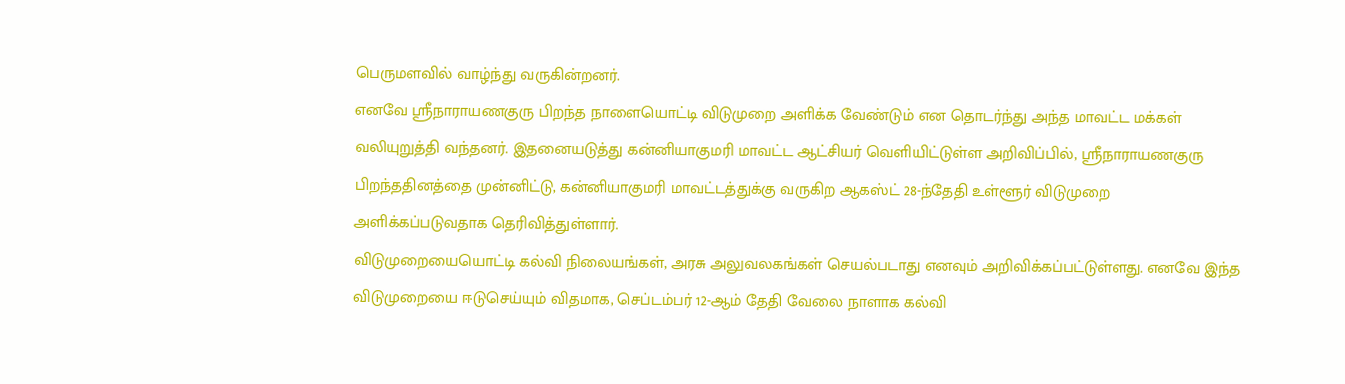பெருமளவில் வாழ்ந்து வருகின்றனர்.
எனவே ஸ்ரீநாராயணகுரு பிறந்த நாளையொட்டி விடுமுறை அளிக்க வேண்டும் என தொடர்ந்து அந்த மாவட்ட மக்கள் வலியுறுத்தி வந்தனர். இதனையடுத்து கன்னியாகுமரி மாவட்ட ஆட்சியர் வெளியிட்டுள்ள அறிவிப்பில், ஸ்ரீநாராயணகுரு பிறந்ததினத்தை முன்னிட்டு, கன்னியாகுமரி மாவட்டத்துக்கு வருகிற ஆகஸ்ட் 28-ந்தேதி உள்ளூர் விடுமுறை அளிக்கப்படுவதாக தெரிவித்துள்ளார்.
விடுமுறையையொட்டி கல்வி நிலையங்கள், அரசு அலுவலகங்கள் செயல்படாது எனவும் அறிவிக்கப்பட்டுள்ளது. எனவே இந்த விடுமுறையை ஈடுசெய்யும் விதமாக, செப்டம்பர் 12-ஆம் தேதி வேலை நாளாக கல்வி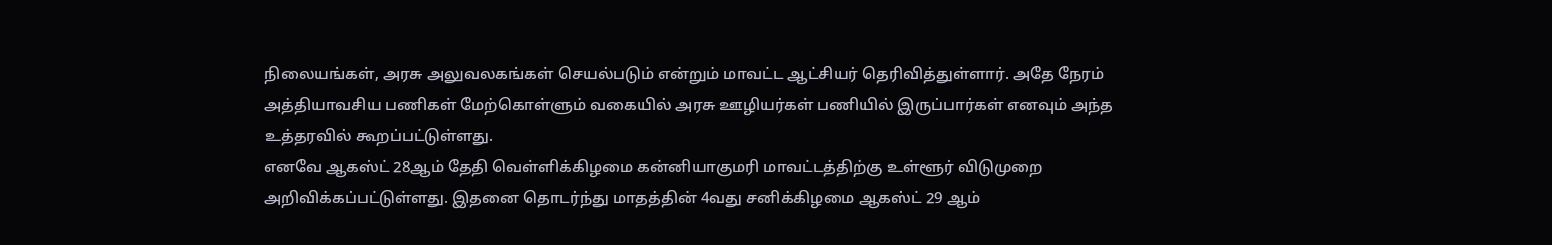நிலையங்கள், அரசு அலுவலகங்கள் செயல்படும் என்றும் மாவட்ட ஆட்சியர் தெரிவித்துள்ளார். அதே நேரம் அத்தியாவசிய பணிகள் மேற்கொள்ளும் வகையில் அரசு ஊழியர்கள் பணியில் இருப்பார்கள் எனவும் அந்த உத்தரவில் கூறப்பட்டுள்ளது.
எனவே ஆகஸ்ட் 28ஆம் தேதி வெள்ளிக்கிழமை கன்னியாகுமரி மாவட்டத்திற்கு உள்ளூர் விடுமுறை அறிவிக்கப்பட்டுள்ளது. இதனை தொடர்ந்து மாதத்தின் 4வது சனிக்கிழமை ஆகஸ்ட் 29 ஆம்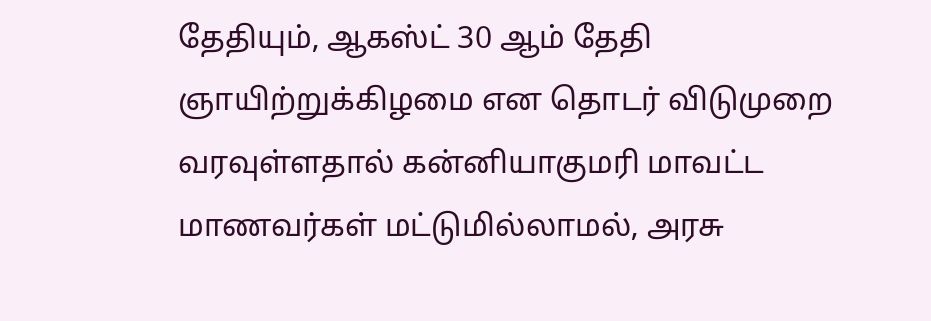தேதியும், ஆகஸ்ட் 30 ஆம் தேதி ஞாயிற்றுக்கிழமை என தொடர் விடுமுறை வரவுள்ளதால் கன்னியாகுமரி மாவட்ட மாணவர்கள் மட்டுமில்லாமல், அரசு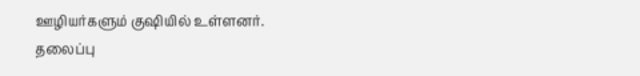ஊழியர்களும் குஷியில் உள்ளனர்.
தலைப்பு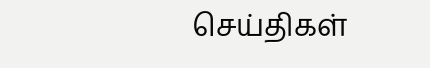செய்திகள்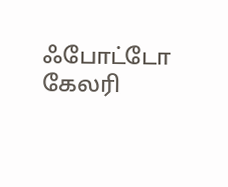ஃபோட்டோ கேலரி